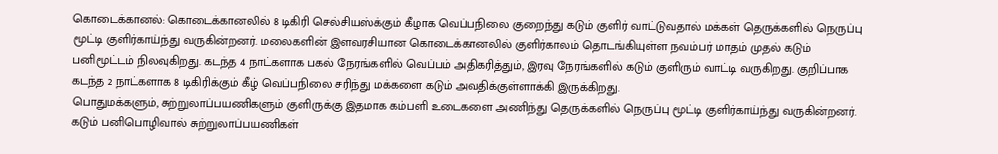கொடைக்கானல்: கொடைக்கானலில் 8 டிகிரி செல்சியஸ்க்கும் கீழாக வெப்பநிலை குறைந்து கடும் குளிர் வாட்டுவதால் மக்கள் தெருக்களில் நெருப்பு மூட்டி குளிர்காய்ந்து வருகின்றனர். மலைகளின் இளவரசியான கொடைக்கானலில் குளிர்காலம் தொடங்கியுள்ள நவம்பர் மாதம் முதல் கடும் பனிமூட்டம் நிலவுகிறது. கடந்த 4 நாட்களாக பகல் நேரங்களில் வெப்பம் அதிகரித்தும், இரவு நேரங்களில் கடும் குளிரும் வாட்டி வருகிறது. குறிப்பாக கடந்த 2 நாட்களாக 8 டிகிரிக்கும் கீழ் வெப்பநிலை சரிந்து மக்களை கடும் அவதிக்குள்ளாக்கி இருக்கிறது.
பொதுமக்களும், சுற்றுலாப்பயணிகளும் குளிருக்கு இதமாக கம்பளி உடைகளை அணிந்து தெருக்களில் நெருப்பு மூட்டி குளிர்காய்ந்து வருகின்றனர். கடும் பனிபொழிவால் சுற்றுலாப்பயணிகள்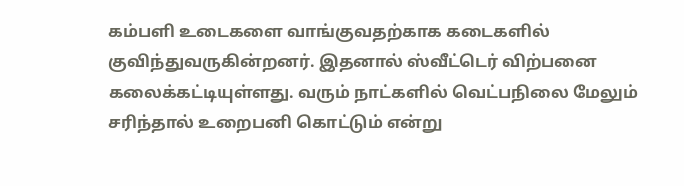கம்பளி உடைகளை வாங்குவதற்காக கடைகளில் குவிந்துவருகின்றனர். இதனால் ஸ்வீட்டெர் விற்பனை கலைக்கட்டியுள்ளது. வரும் நாட்களில் வெட்பநிலை மேலும் சரிந்தால் உறைபனி கொட்டும் என்று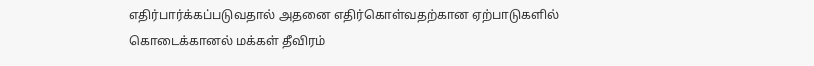எதிர்பார்க்கப்படுவதால் அதனை எதிர்கொள்வதற்கான ஏற்பாடுகளில் கொடைக்கானல் மக்கள் தீவிரம்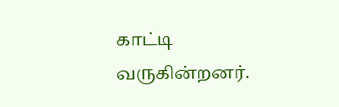காட்டி வருகின்றனர்.